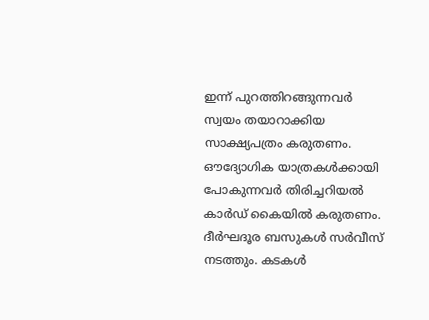ഇന്ന് പുറത്തിറങ്ങുന്നവർ സ്വയം തയാറാക്കിയ സാക്ഷ്യപത്രം കരുതണം. ഔദ്യോഗിക യാത്രകൾക്കായി പോകുന്നവർ തിരിച്ചറിയൽ കാർഡ് കൈയിൽ കരുതണം. ദീർഘദൂര ബസുകൾ സർവീസ് നടത്തും. കടകൾ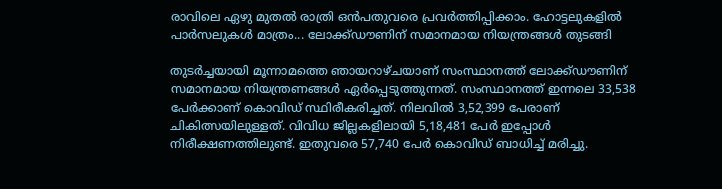രാവിലെ ഏഴു മുതൽ രാത്രി ഒൻപതുവരെ പ്രവർത്തിപ്പിക്കാം. ഹോട്ടലുകളിൽ പാർസലുകൾ മാത്രം... ലോക്ക്ഡൗണിന് സമാനമായ നിയന്ത്രങ്ങൾ തുടങ്ങി

തുടർച്ചയായി മൂന്നാമത്തെ ഞായറാഴ്ചയാണ് സംസ്ഥാനത്ത് ലോക്ക്ഡൗണിന് സമാനമായ നിയന്ത്രണങ്ങൾ ഏർപ്പെടുത്തുന്നത്. സംസ്ഥാനത്ത് ഇന്നലെ 33,538 പേർക്കാണ് കൊവിഡ് സ്ഥിരീകരിച്ചത്. നിലവിൽ 3,52,399 പേരാണ് ചികിത്സയിലുള്ളത്. വിവിധ ജില്ലകളിലായി 5,18,481 പേർ ഇപ്പോൾ നിരീക്ഷണത്തിലുണ്ട്. ഇതുവരെ 57,740 പേർ കൊവിഡ് ബാധിച്ച് മരിച്ചു.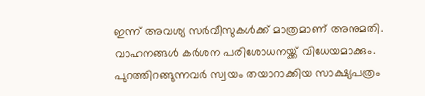ഇന്ന് അവശ്യ സർവീസുകൾക്ക് മാത്രമാണ് അനുമതി. വാഹനങ്ങൾ കർശന പരിശോധനയ്ക്ക് വിധേയമാക്കും. പുറത്തിറങ്ങുന്നവർ സ്വയം തയാറാക്കിയ സാക്ഷ്യപത്രം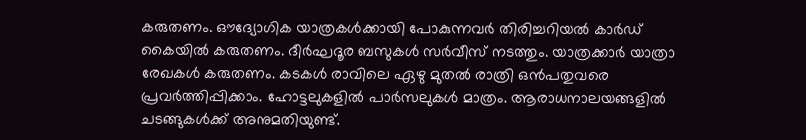കരുതണം. ഔദ്യോഗിക യാത്രകൾക്കായി പോകുന്നവർ തിരിച്ചറിയൽ കാർഡ് കൈയിൽ കരുതണം. ദീർഘദൂര ബസുകൾ സർവീസ് നടത്തും. യാത്രക്കാർ യാത്രാ രേഖകൾ കരുതണം. കടകൾ രാവിലെ ഏഴു മുതൽ രാത്രി ഒൻപതുവരെ പ്രവർത്തിപ്പിക്കാം. ഹോട്ടലുകളിൽ പാർസലുകൾ മാത്രം. ആരാധനാലയങ്ങളിൽ ചടങ്ങുകൾക്ക് അനുമതിയുണ്ട്.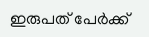ഇരുപത് പേർക്ക്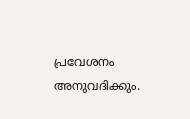പ്രവേശനം അനുവദിക്കും.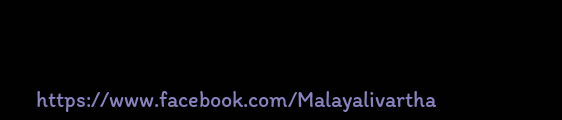https://www.facebook.com/Malayalivartha